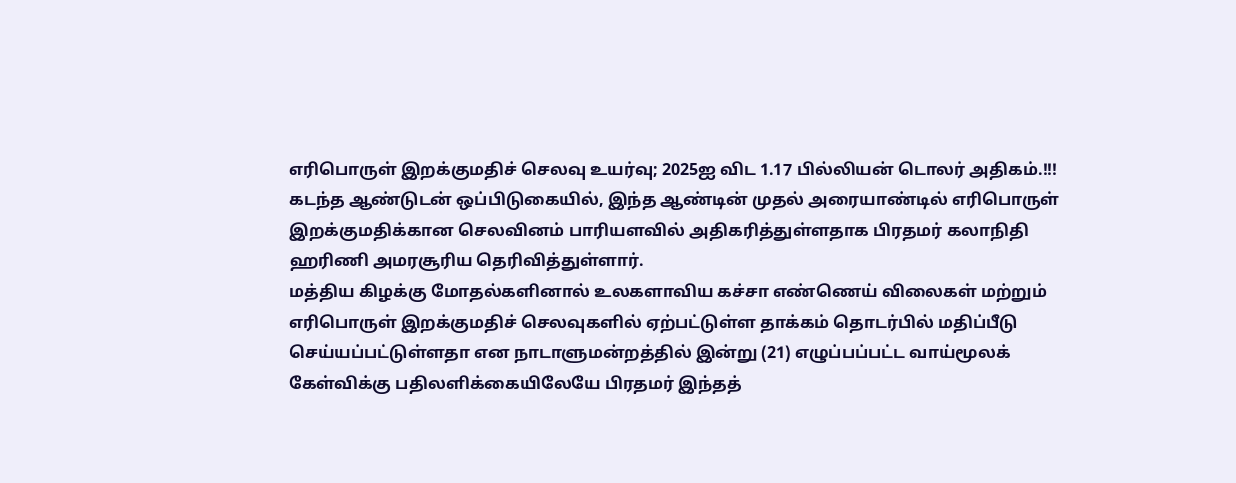எரிபொருள் இறக்குமதிச் செலவு உயர்வு; 2025ஐ விட 1.17 பில்லியன் டொலர் அதிகம்.!!!
கடந்த ஆண்டுடன் ஒப்பிடுகையில், இந்த ஆண்டின் முதல் அரையாண்டில் எரிபொருள் இறக்குமதிக்கான செலவினம் பாரியளவில் அதிகரித்துள்ளதாக பிரதமர் கலாநிதி ஹரிணி அமரசூரிய தெரிவித்துள்ளார்.
மத்திய கிழக்கு மோதல்களினால் உலகளாவிய கச்சா எண்ணெய் விலைகள் மற்றும் எரிபொருள் இறக்குமதிச் செலவுகளில் ஏற்பட்டுள்ள தாக்கம் தொடர்பில் மதிப்பீடு செய்யப்பட்டுள்ளதா என நாடாளுமன்றத்தில் இன்று (21) எழுப்பப்பட்ட வாய்மூலக் கேள்விக்கு பதிலளிக்கையிலேயே பிரதமர் இந்தத்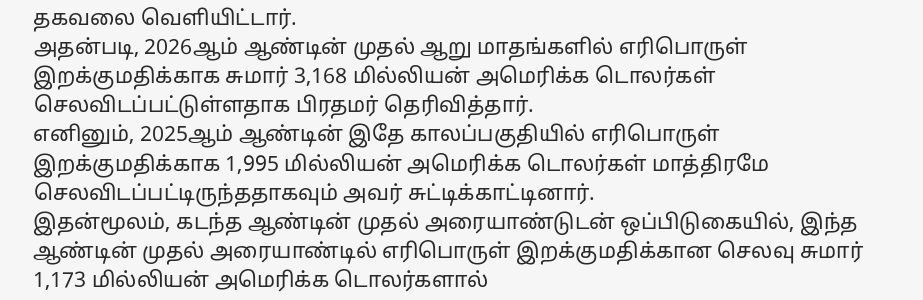தகவலை வெளியிட்டார்.
அதன்படி, 2026ஆம் ஆண்டின் முதல் ஆறு மாதங்களில் எரிபொருள் இறக்குமதிக்காக சுமார் 3,168 மில்லியன் அமெரிக்க டொலர்கள் செலவிடப்பட்டுள்ளதாக பிரதமர் தெரிவித்தார்.
எனினும், 2025ஆம் ஆண்டின் இதே காலப்பகுதியில் எரிபொருள் இறக்குமதிக்காக 1,995 மில்லியன் அமெரிக்க டொலர்கள் மாத்திரமே செலவிடப்பட்டிருந்ததாகவும் அவர் சுட்டிக்காட்டினார்.
இதன்மூலம், கடந்த ஆண்டின் முதல் அரையாண்டுடன் ஒப்பிடுகையில், இந்த ஆண்டின் முதல் அரையாண்டில் எரிபொருள் இறக்குமதிக்கான செலவு சுமார் 1,173 மில்லியன் அமெரிக்க டொலர்களால்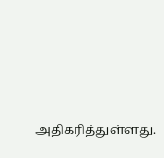அதிகரித்துள்ளது.